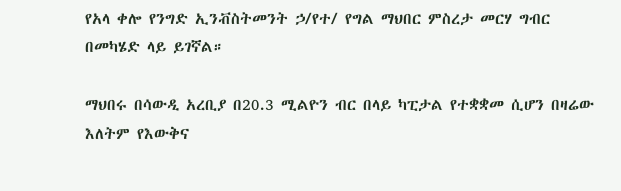የአላ ቀሎ የንግድ ኢንቭስትመንት ኃ/የተ/ የግል ማህበር ምስረታ መርሃ ግብር በመካሄድ ላይ ይገኛል።

ማህበሩ በሳውዲ አረቢያ በ20.3 ሚልዮን ብር በላይ ካፒታል የተቋቋመ ሲሆን በዛሬው እለትም የእውቅና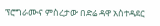ፕሮግራሙና ምስረታው በድሬ ዳዋ አስተዳደር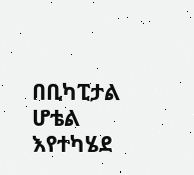በቢካፒታል ሆቴል እየተካሄደ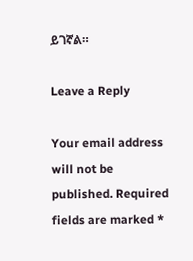ይገኛል።

Leave a Reply

Your email address will not be published. Required fields are marked *